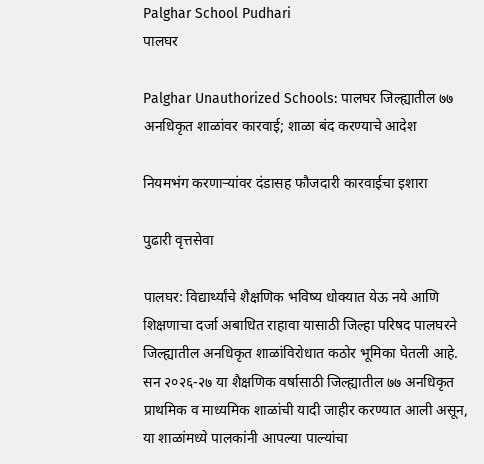Palghar School Pudhari
पालघर

Palghar Unauthorized Schools: पालघर जिल्ह्यातील ७७ अनधिकृत शाळांवर कारवाई; शाळा बंद करण्याचे आदेश

नियमभंग करणाऱ्यांवर दंडासह फौजदारी कारवाईचा इशारा

पुढारी वृत्तसेवा

पालघर: विद्यार्थ्यांचे शैक्षणिक भविष्य धोक्यात येऊ नये आणि शिक्षणाचा दर्जा अबाधित राहावा यासाठी जिल्हा परिषद पालघरने जिल्ह्यातील अनधिकृत शाळांविरोधात कठोर भूमिका घेतली आहे. सन २०२६-२७ या शैक्षणिक वर्षासाठी जिल्ह्यातील ७७ अनधिकृत प्राथमिक व माध्यमिक शाळांची यादी जाहीर करण्यात आली असून, या शाळांमध्ये पालकांनी आपल्या पाल्यांचा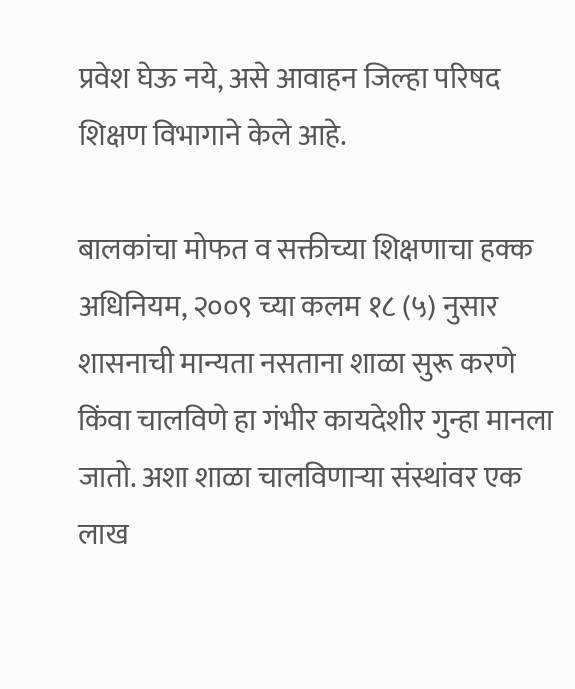प्रवेश घेऊ नये, असे आवाहन जिल्हा परिषद शिक्षण विभागाने केले आहे.

बालकांचा मोफत व सक्तीच्या शिक्षणाचा हक्क अधिनियम, २००९ च्या कलम १८ (५) नुसार शासनाची मान्यता नसताना शाळा सुरू करणे किंवा चालविणे हा गंभीर कायदेशीर गुन्हा मानला जातो. अशा शाळा चालविणाऱ्या संस्थांवर एक लाख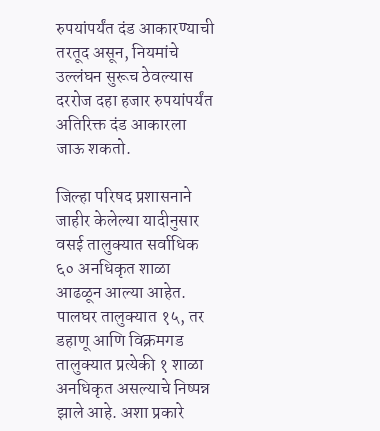रुपयांपर्यंत दंड आकारण्याची तरतूद असून, नियमांचे उल्लंघन सुरूच ठेवल्यास दररोज दहा हजार रुपयांपर्यंत अतिरिक्त दंड आकारला जाऊ शकतो.

जिल्हा परिषद प्रशासनाने जाहीर केलेल्या यादीनुसार वसई तालुक्यात सर्वाधिक ६० अनधिकृत शाळा आढळून आल्या आहेत. पालघर तालुक्यात १५, तर डहाणू आणि विक्रमगड तालुक्यात प्रत्येकी १ शाळा अनधिकृत असल्याचे निष्पन्न झाले आहे. अशा प्रकारे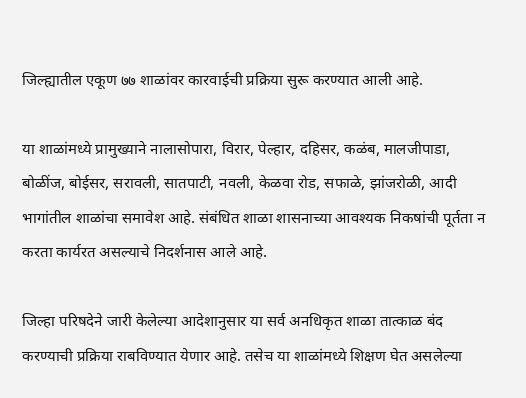जिल्ह्यातील एकूण ७७ शाळांवर कारवाईची प्रक्रिया सुरू करण्यात आली आहे.

या शाळांमध्ये प्रामुख्याने नालासोपारा, विरार, पेल्हार, दहिसर, कळंब, मालजीपाडा, बोळींज, बोईसर, सरावली, सातपाटी, नवली, केळवा रोड, सफाळे, झांजरोळी, आदी भागांतील शाळांचा समावेश आहे. संबंधित शाळा शासनाच्या आवश्यक निकषांची पूर्तता न करता कार्यरत असल्याचे निदर्शनास आले आहे.

जिल्हा परिषदेने जारी केलेल्या आदेशानुसार या सर्व अनधिकृत शाळा तात्काळ बंद करण्याची प्रक्रिया राबविण्यात येणार आहे. तसेच या शाळांमध्ये शिक्षण घेत असलेल्या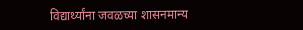विद्यार्थ्यांना जवळच्या शासनमान्य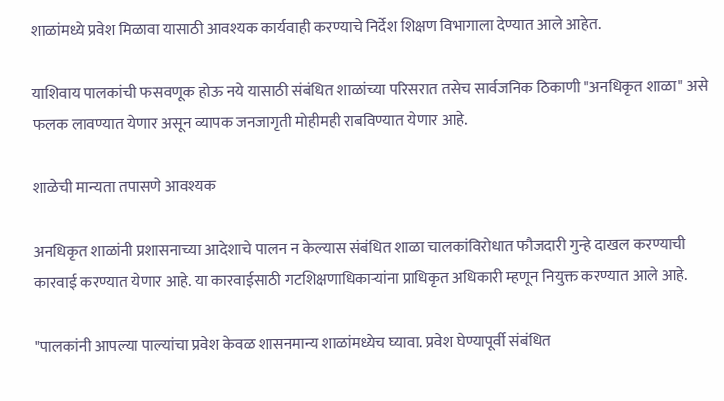शाळांमध्ये प्रवेश मिळावा यासाठी आवश्यक कार्यवाही करण्याचे निर्देश शिक्षण विभागाला देण्यात आले आहेत.

याशिवाय पालकांची फसवणूक होऊ नये यासाठी संबंधित शाळांच्या परिसरात तसेच सार्वजनिक ठिकाणी "अनधिकृत शाळा" असे फलक लावण्यात येणार असून व्यापक जनजागृती मोहीमही राबविण्यात येणार आहे.

शाळेची मान्यता तपासणे आवश्यक

अनधिकृत शाळांनी प्रशासनाच्या आदेशाचे पालन न केल्यास संबंधित शाळा चालकांविरोधात फौजदारी गुन्हे दाखल करण्याची कारवाई करण्यात येणार आहे. या कारवाईसाठी गटशिक्षणाधिकाऱ्यांना प्राधिकृत अधिकारी म्हणून नियुक्त करण्यात आले आहे.

"पालकांनी आपल्या पाल्यांचा प्रवेश केवळ शासनमान्य शाळांमध्येच घ्यावा. प्रवेश घेण्यापूर्वी संबंधित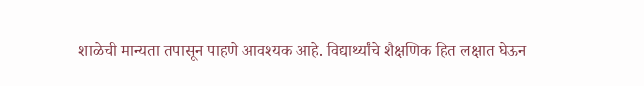शाळेची मान्यता तपासून पाहणे आवश्यक आहे. विद्यार्थ्यांचे शैक्षणिक हित लक्षात घेऊन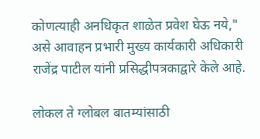कोणत्याही अनधिकृत शाळेत प्रवेश घेऊ नये," असे आवाहन प्रभारी मुख्य कार्यकारी अधिकारी राजेंद्र पाटील यांनी प्रसिद्धीपत्रकाद्वारे केले आहे.

लोकल ते ग्लोबल बातम्यांसाठी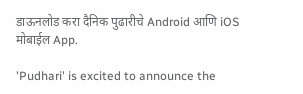डाऊनलोड करा दैनिक पुढारीचे Android आणि iOS मोबाईल App.

'Pudhari' is excited to announce the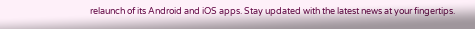relaunch of its Android and iOS apps. Stay updated with the latest news at your fingertips.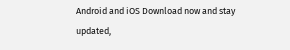Android and iOS Download now and stay updated,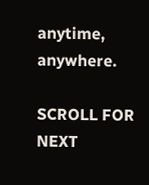anytime, anywhere.

SCROLL FOR NEXT